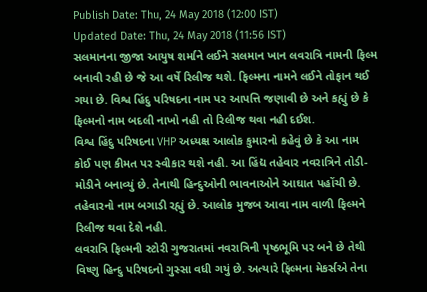Publish Date: Thu, 24 May 2018 (12:00 IST)
Updated Date: Thu, 24 May 2018 (11:56 IST)
સલમાનના જીજા આયુષ શર્માને લઈને સલમાન ખાન લવરાત્રિ નામની ફિલ્મ બનાવી રહી છે જે આ વર્ષે રિલીજ થશે. ફિલ્મના નામને લઈને તોફાન થઈ ગયા છે. વિશ્વ હિંદુ પરિષદના નામ પર આપત્તિ જણાવી છે અને કહ્યું છે કે ફિલ્મનો નામ બદલી નાખો નહી તો રિલીજ થવા નહી દઈશ.
વિશ્વ હિંદુ પરિષદના VHP અધ્યક્ષ આલોક કુમારનો કહેવું છે કે આ નામ કોઈ પણ કીમત પર સ્વીકાર થશે નહી. આ હિંદ્ય તહેવાર નવરાત્રિને તોડી-મોડીને બનાવ્યું છે. તેનાથી હિન્દુઓની ભાવનાઓને આઘાત પહોંચી છે. તહેવારનો નામ બગાડી રહ્યું છે. આલોક મુજબ આવા નામ વાળી ફિલ્મને રિલીજ થવા દેશે નહી.
લવરાત્રિ ફિલ્મની સ્ટોરી ગુજરાતમાં નવરાત્રિની પૃષ્ઠભૂમિ પર બને છે તેથી વિષ્ણુ હિન્દુ પરિષદનો ગુસ્સા વધી ગયું છે. અત્યારે ફિલ્મના મેકર્સએ તેના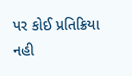પર કોઈ પ્રતિક્રિયા નહી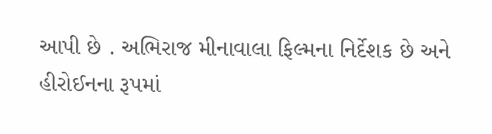આપી છે . અભિરાજ મીનાવાલા ફિલ્મના નિર્દેશક છે અને હીરોઈનના રૂપમાં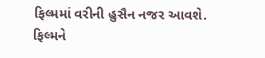ફિલ્મમાં વરીની હુસૈન નજર આવશે. ફિલ્મને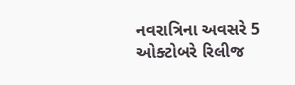નવરાત્રિના અવસરે 5 ઓક્ટોબરે રિલીજ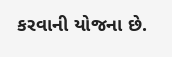કરવાની યોજના છે.